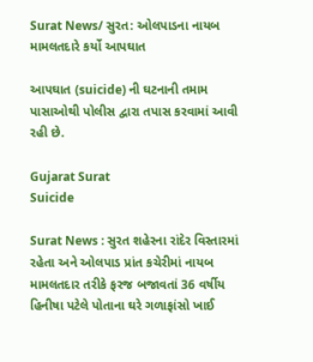Surat News/ સુરત: ઓલપાડના નાયબ મામલતદારે કર્યો આપઘાત

આપઘાત (suicide) ની ઘટનાની તમામ પાસાઓથી પોલીસ દ્વારા તપાસ કરવામાં આવી રહી છે.

Gujarat Surat
Suicide

Surat News : સુરત શહેરના રાંદેર વિસ્તારમાં રહેતા અને ઓલપાડ પ્રાંત કચેરીમાં નાયબ મામલતદાર તરીકે ફરજ બજાવતાં 36 વર્ષીય હિનીષા પટેલે પોતાના ઘરે ગળાફાંસો ખાઈ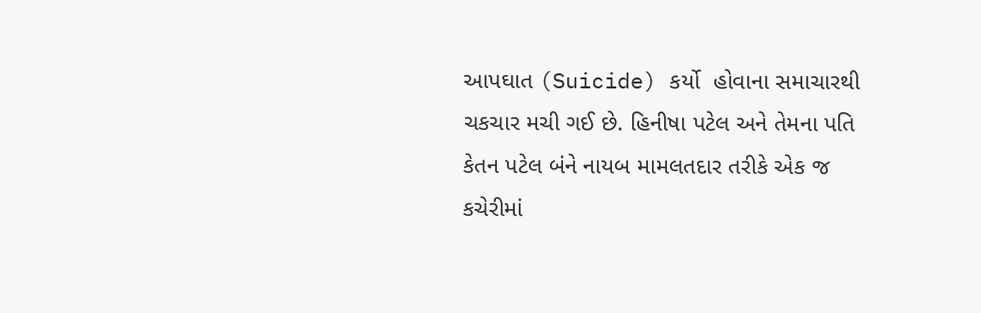આપઘાત (Suicide) કર્યો  હોવાના સમાચારથી ચકચાર મચી ગઈ છે. હિનીષા પટેલ અને તેમના પતિ કેતન પટેલ બંને નાયબ મામલતદાર તરીકે એક જ કચેરીમાં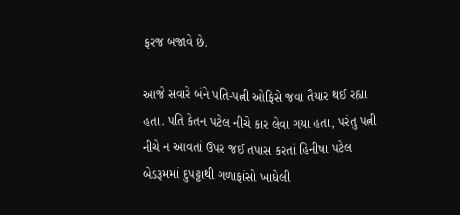ફરજ બજાવે છે.

આજે સવારે બંને પતિ-પત્ની ઓફિસે જવા તૈયાર થઈ રહ્યા હતા. પતિ કેતન પટેલ નીચે કાર લેવા ગયા હતા, પરંતુ પત્ની નીચે ન આવતાં ઉપર જઈ તપાસ કરતાં હિનીષા પટેલ બેડરૂમમાં દુપટ્ટાથી ગળાફાંસો ખાધેલી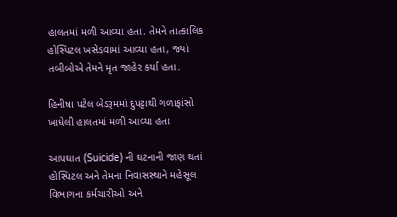હાલતમાં મળી આવ્યા હતા. તેમને તાત્કાલિક હોસ્પિટલ ખસેડવામાં આવ્યા હતા, જ્યાં તબીબોએ તેમને મૃત જાહેર કર્યા હતા.

હિનીષા પટેલ બેડરૂમમાં દુપટ્ટાથી ગળાફાંસો ખાધેલી હાલતમાં મળી આવ્યા હતા

આપઘાત (Suicide) ની ઘટનાની જાણ થતાં હોસ્પિટલ અને તેમના નિવાસસ્થાને મહેસૂલ વિભાગના કર્મચારીઓ અને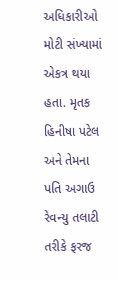અધિકારીઓ મોટી સંખ્યામાં એકત્ર થયા હતા. મૃતક હિનીષા પટેલ અને તેમના પતિ અગાઉ રેવન્યુ તલાટી તરીકે ફરજ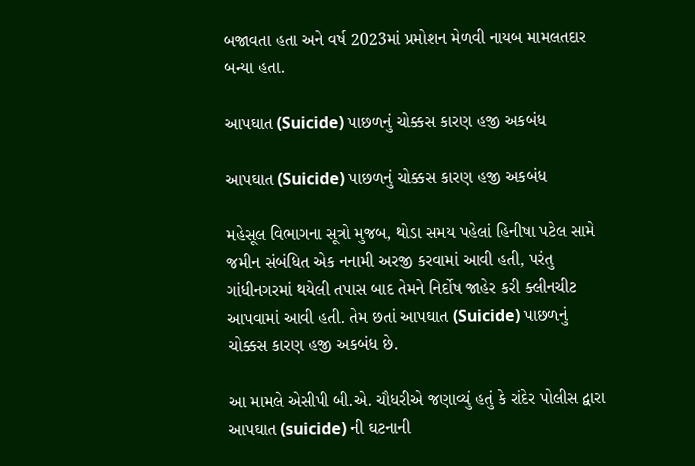બજાવતા હતા અને વર્ષ 2023માં પ્રમોશન મેળવી નાયબ મામલતદાર બન્યા હતા.

આપઘાત (Suicide) પાછળનું ચોક્કસ કારણ હજી અકબંધ

આપઘાત (Suicide) પાછળનું ચોક્કસ કારણ હજી અકબંધ

મહેસૂલ વિભાગના સૂત્રો મુજબ, થોડા સમય પહેલાં હિનીષા પટેલ સામે જમીન સંબંધિત એક નનામી અરજી કરવામાં આવી હતી, પરંતુ ગાંધીનગરમાં થયેલી તપાસ બાદ તેમને નિર્દોષ જાહેર કરી ક્લીનચીટ આપવામાં આવી હતી. તેમ છતાં આપઘાત (Suicide) પાછળનું ચોક્કસ કારણ હજી અકબંધ છે.

આ મામલે એસીપી બી.એ. ચૌધરીએ જણાવ્યું હતું કે રાંદેર પોલીસ દ્વારા આપઘાત (suicide) ની ઘટનાની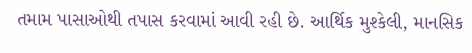તમામ પાસાઓથી તપાસ કરવામાં આવી રહી છે. આર્થિક મુશ્કેલી, માનસિક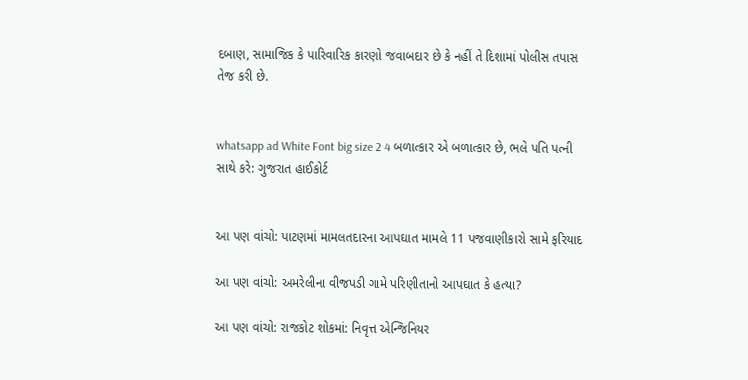દબાણ, સામાજિક કે પારિવારિક કારણો જવાબદાર છે કે નહીં તે દિશામાં પોલીસ તપાસ તેજ કરી છે.


whatsapp ad White Font big size 2 4 બળાત્કાર એ બળાત્કાર છે, ભલે પતિ પત્ની સાથે કરે: ગુજરાત હાઈકોર્ટ


આ પણ વાંચો: પાટણમાં મામલતદારના આપઘાત મામલે 11 પજવાણીકારો સામે ફરિયાદ

આ પણ વાંચો: અમરેલીના વીજપડી ગામે પરિણીતાનો આપઘાત કે હત્યા?

આ પણ વાંચો: રાજકોટ શોકમાં: નિવૃત્ત એન્જિનિયર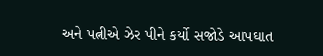અને પત્નીએ ઝેર પીને કર્યો સજોડે આપઘાત